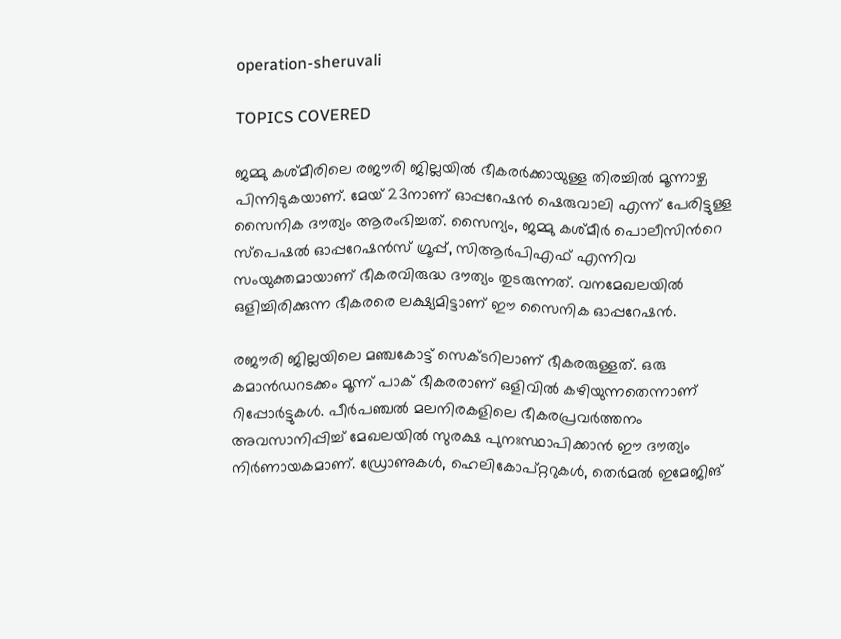operation-sheruvali

TOPICS COVERED

ജമ്മു കശ്മീരിലെ രജൗരി ജില്ലയിൽ ഭീകരര്‍ക്കായുള്ള തിരച്ചില്‍ മൂന്നാഴ്ച പിന്നിടുകയാണ്. മേയ് 23നാണ് ഓപ്പറേഷന്‍ ഷെരുവാലി എന്ന് പേരിട്ടുള്ള സൈനിക ദൗത്യം ആരംഭിച്ചത്. സൈന്യം, ജമ്മു കശ്മീർ പൊലീസിന്‍റെ സ്പെഷല്‍ ഓപ്പറേഷന്‍സ് ഗ്രൂപ്പ്, സിആര്‍പിഎഫ് എന്നിവ സംയുക്തമായാണ് ഭീകരവിരുദ്ധ ദൗത്യം തുടരുന്നത്. വനമേഖലയില്‍ ഒളിച്ചിരിക്കുന്ന ഭീകരരെ ലക്ഷ്യമിട്ടാണ് ഈ സൈനിക ഓപ്പറേഷന്‍.

രജൗരി ജില്ലയിലെ മഞ്ചകോട്ട് സെക്ടറിലാണ് ഭീകരരുള്ളത്. ഒരു കമാന്‍ഡറടക്കം മൂന്ന് പാക് ഭീകരരാണ് ഒളിവില്‍ കഴിയുന്നതെന്നാണ് റിപ്പോര്‍ട്ടുകള്‍. പീര്‍പഞ്ചല്‍ മലനിരകളിലെ ഭീകരപ്രവര്‍ത്തനം അവസാനിപ്പിച്ച് മേഖലയില്‍ സുരക്ഷ പുനഃസ്ഥാപിക്കാന്‍ ഈ ദൗത്യം നിര്‍ണായകമാണ്. ഡ്രോണുകൾ, ഹെലികോപ്റ്ററുകൾ, തെർമൽ ഇമേജിങ്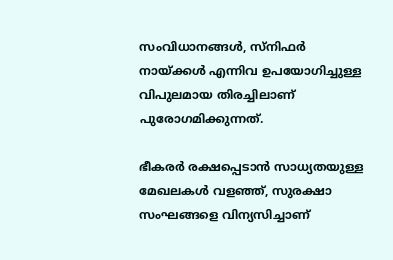സംവിധാനങ്ങള്‍, സ്നിഫര്‍ നായ്ക്കള്‍ എന്നിവ ഉപയോഗിച്ചുള്ള വിപുലമായ തിരച്ചിലാണ് പുരോഗമിക്കുന്നത്.

ഭീകരര്‍ രക്ഷപ്പെടാന്‍ സാധ്യതയുള്ള മേഖലകള്‍ വളഞ്ഞ്, സുരക്ഷാ സംഘങ്ങളെ വിന്യസിച്ചാണ്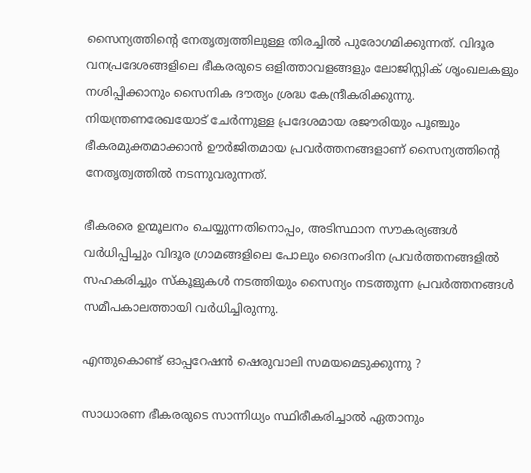സൈന്യത്തിന്‍റെ നേതൃത്വത്തിലുള്ള തിരച്ചില്‍ പുരോഗമിക്കുന്നത്. വിദൂര വനപ്രദേശങ്ങളിലെ ഭീകരരുടെ ഒളിത്താവളങ്ങളും ലോജിസ്റ്റിക് ശൃംഖലകളും നശിപ്പിക്കാനും സൈനിക ദൗത്യം ശ്രദ്ധ കേന്ദ്രീകരിക്കുന്നു. നിയന്ത്രണരേഖയോട് ചേര്‍ന്നുള്ള പ്രദേശമായ രജൗരിയും പൂഞ്ചും ഭീകരമുക്തമാക്കാന്‍ ഊര്‍ജിതമായ പ്രവര്‍ത്തനങ്ങളാണ് സൈന്യത്തിന്‍റെ നേതൃത്വത്തില്‍ നടന്നുവരുന്നത്.

ഭീകരരെ ഉന്മൂലനം ചെയ്യുന്നതിനൊപ്പം, അടിസ്ഥാന സൗകര്യങ്ങള്‍ വര്‍ധിപ്പിച്ചും വിദൂര ഗ്രാമങ്ങളിലെ പോലും ദൈനംദിന പ്രവര്‍ത്തനങ്ങളില്‍ സഹകരിച്ചും സ്കൂളുകള്‍ നടത്തിയും സൈന്യം നടത്തുന്ന പ്രവര്‍ത്തനങ്ങള്‍ സമീപകാലത്തായി വര്‍ധിച്ചിരുന്നു.

എന്തുകൊണ്ട് ഓപ്പറേഷന്‍ ഷെരുവാലി സമയമെടുക്കുന്നു ?

സാധാരണ ഭീകരരുടെ സാന്നിധ്യം സ്ഥിരീകരിച്ചാല്‍ ഏതാനും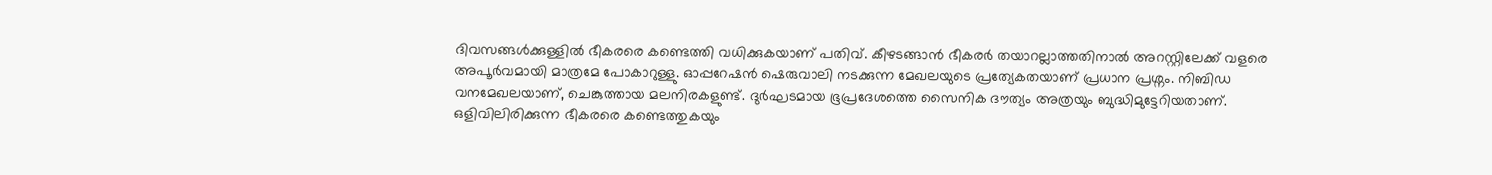ദിവസങ്ങള്‍ക്കുള്ളില്‍ ഭീകരരെ കണ്ടെത്തി വധിക്കുകയാണ് പതിവ്. കീഴടങ്ങാന്‍ ഭീകരര്‍ തയാറല്ലാത്തതിനാല്‍ അറസ്റ്റിലേക്ക് വളരെ അപൂര്‍വമായി മാത്രമേ പോകാറുള്ളു. ഓപ്പറേഷന്‍ ഷെരുവാലി നടക്കുന്ന മേഖലയുടെ പ്രത്യേകതയാണ് പ്രധാന പ്രശ്നം. നിബിഡ വനമേഖലയാണ്, ചെങ്കുത്തായ മലനിരകളുണ്ട്. ദുര്‍ഘടമായ ഭൂപ്രദേശത്തെ സൈനിക ദൗത്യം അത്രയും ബുദ്ധിമുട്ടേറിയതാണ്. ഒളിവിലിരിക്കുന്ന ഭീകരരെ കണ്ടെത്തുകയും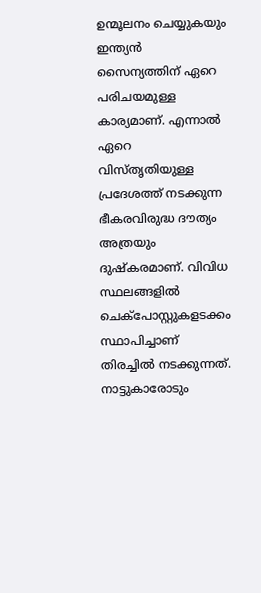ഉന്മൂലനം ചെയ്യുകയും ഇന്ത്യന്‍ സൈന്യത്തിന് ഏറെ പരിചയമുള്ള കാര്യമാണ്. എന്നാല്‍ ഏറെ വിസ്തൃതിയുള്ള പ്രദേശത്ത് നടക്കുന്ന ഭീകരവിരുദ്ധ ദൗത്യം അത്രയും ദുഷ്കരമാണ്. വിവിധ സ്ഥലങ്ങളില്‍ ചെക്പോസ്റ്റുകളടക്കം സ്ഥാപിച്ചാണ് തിരച്ചില്‍ നടക്കുന്നത്. നാട്ടുകാരോടും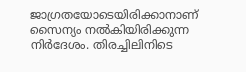ജാഗ്രതയോടെയിരിക്കാനാണ് സൈന്യം നല്‍കിയിരിക്കുന്ന നിര്‍ദേശം. തിരച്ചിലിനിടെ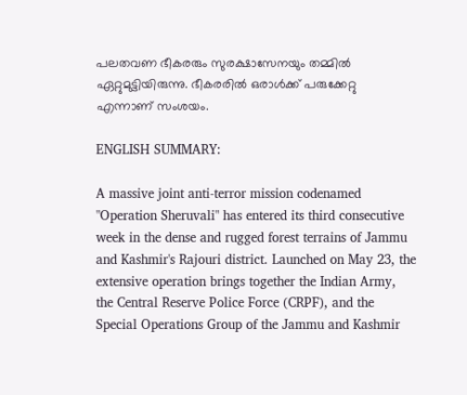പലതവണ ഭീകരരും സുരക്ഷാസേനയും തമ്മില്‍ ഏറ്റുമുട്ടിയിരുന്നു. ഭീകരരില്‍ ഒരാള്‍ക്ക് പരുക്കേറ്റു എന്നാണ് സംശയം.

ENGLISH SUMMARY:

A massive joint anti-terror mission codenamed "Operation Sheruvali" has entered its third consecutive week in the dense and rugged forest terrains of Jammu and Kashmir's Rajouri district. Launched on May 23, the extensive operation brings together the Indian Army, the Central Reserve Police Force (CRPF), and the Special Operations Group of the Jammu and Kashmir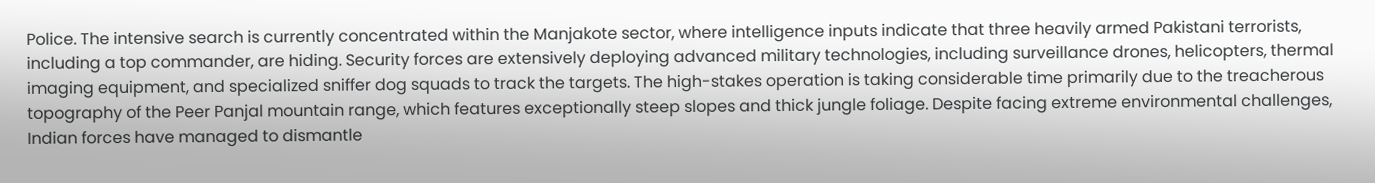Police. The intensive search is currently concentrated within the Manjakote sector, where intelligence inputs indicate that three heavily armed Pakistani terrorists, including a top commander, are hiding. Security forces are extensively deploying advanced military technologies, including surveillance drones, helicopters, thermal imaging equipment, and specialized sniffer dog squads to track the targets. The high-stakes operation is taking considerable time primarily due to the treacherous topography of the Peer Panjal mountain range, which features exceptionally steep slopes and thick jungle foliage. Despite facing extreme environmental challenges, Indian forces have managed to dismantle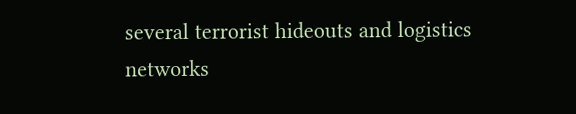several terrorist hideouts and logistics networks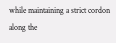while maintaining a strict cordon along the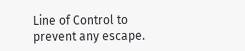Line of Control to prevent any escape.